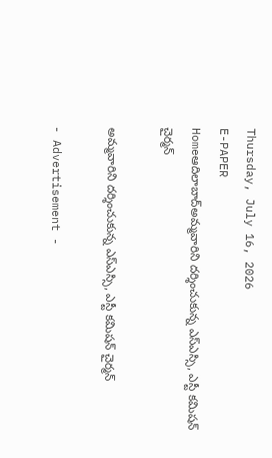Thursday, July 16, 2026
E-PAPER
Homeఆదిలాబాద్అమ్మవారిని దర్శించుకున్న ఎస్ఎస్సి, ఎస్టీ కమిషన్ చైర్మన్

అమ్మవారిని దర్శించుకున్న ఎస్ఎస్సి, ఎస్టీ కమిషన్ చైర్మన్

- Advertisement -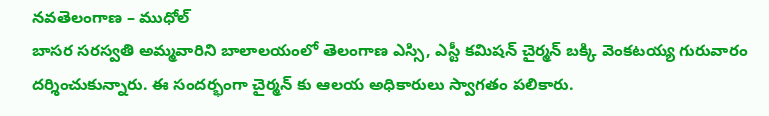నవతెలంగాణ – ముధోల్
బాసర సరస్వతి అమ్మవారిని బాలాలయంలో తెలంగాణ ఎస్సి, ఎస్టీ కమిషన్ చైర్మన్ బక్కి వెంకటయ్య గురువారం దర్శించుకున్నారు. ఈ సందర్భంగా చైర్మన్ కు ఆలయ అధికారులు స్వాగతం పలికారు.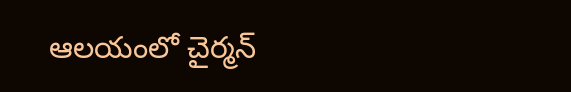ఆలయంలో చైర్మన్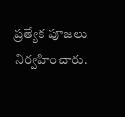ప్రత్యేక పూజలు నిర్వహించారు.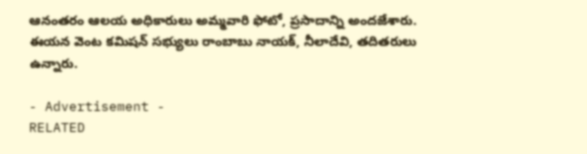ఆనంతరం ఆలయ అధికారులు అమ్మవారి ఫోటో, ప్రసాదాన్ని అందజేశారు. ఈయన వెంట కమిషన్ సభ్యులు రాంబాబు నాయక్, నీలాదేవి, తదితరులు ఉన్నారు.

- Advertisement -
RELATED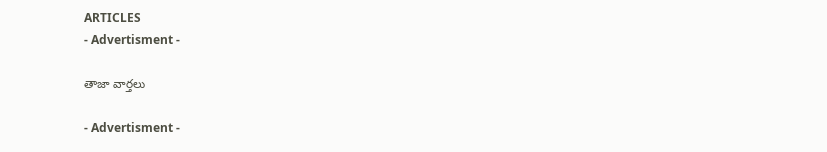ARTICLES
- Advertisment -

తాజా వార్తలు

- Advertisment -